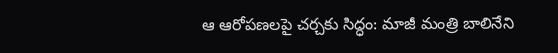ఆ ఆరోపణలపై చర్చకు సిద్ధం: మాజీ మంత్రి బాలినేని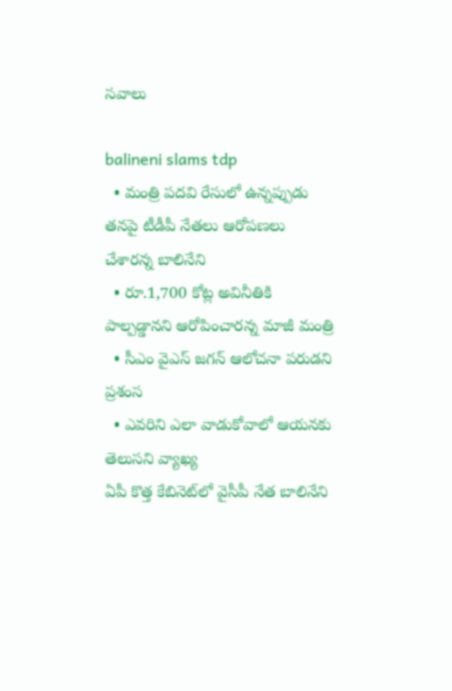స‌వాలు

balineni slams tdp
  • మంత్రి పదవి రేసులో ఉన్నప్పుడు త‌న‌పై టీడీపీ నేత‌లు ఆరోప‌ణ‌లు చేశార‌న్న బాలినేని
  • రూ.1,700 కోట్ల అవినీతికి పాల్ప‌డ్డానని ఆరోపించారన్న మాజీ మంత్రి
  • సీఎం వైఎస్ జగన్ ఆలోచనా పరుడని ప్ర‌శంస‌
  • ఎవరిని ఎలా వాడుకోవాలో ఆయనకు తెలుసని వ్యాఖ్య‌
ఏపీ కొత్త‌ కేబినెట్‌లో వైసీపీ నేత‌ బాలినేని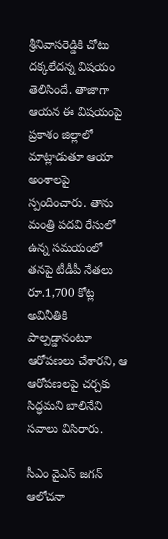శ్రీనివాసరెడ్డికి చోటు ద‌క్క‌లేద‌న్న విష‌యం తెలిసిందే. తాజాగా ఆయ‌న ఈ విష‌యంపై ప్ర‌కాశం జిల్లాలో మాట్లాడుతూ ఆయా అంశాల‌పై స్పందించారు. తాను మంత్రి పదవి రేసులో ఉన్న సమయంలో త‌న‌పై టీడీపీ నేత‌లు రూ.1,700 కోట్ల అవినీతికి పాల్ప‌డ్డానంటూ ఆరోప‌ణ‌లు చేశార‌ని, ఆ ఆరోపణలపై చర్చకు సిద్ధమని బాలినేని స‌వాలు విసిరారు.

సీఎం వైఎస్ జగన్ ఆలోచనా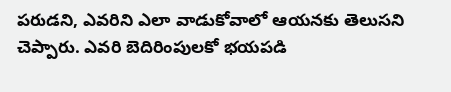పరుడని, ఎవరిని ఎలా వాడుకోవాలో ఆయనకు తెలుసని చెప్పారు. ఎవరి బెదిరింపుల‌కో భ‌య‌ప‌డి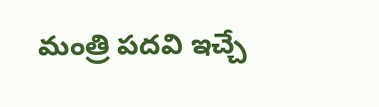మంత్రి పదవి ఇచ్చే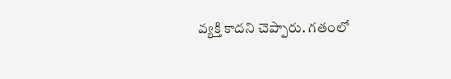వ్యక్తి కాదని చెప్పారు. గ‌తంలో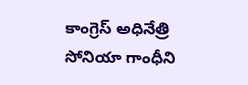కాంగ్రెస్ అధినేత్రి సోనియా గాంధీని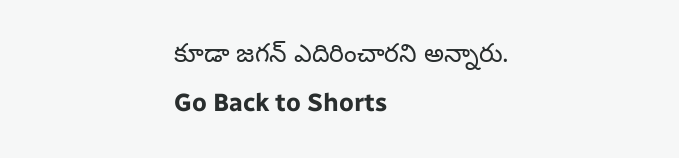కూడా జ‌గ‌న్ ఎదిరించారని అన్నారు.
Go Back to Shorts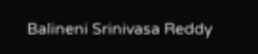Balineni Srinivasa Reddy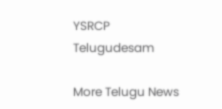YSRCP
Telugudesam

More Telugu News